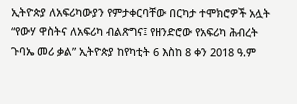ኢትዮጵያ ለአፍሪካውያን የምታቀርባቸው በርካታ ተሞክሮዎች አሏት
“የውሃ ዋስትና ለአፍሪካ ብልጽግና፤ የዘንድሮው የአፍሪካ ሕብረት ጉባኤ መሪ ቃል” ኢትዮጵያ ከየካቲት 6 እስከ 8 ቀን 2018 ዓ.ም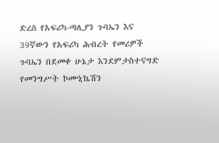ድረስ የአፍሪካ-ጣሊያን ጉባኤን እና 39ኛውን የአፍሪካ ሕብረት የመሪዎች ጉባኤን በደመቀ ሁኔታ እንደምታስተናግድ የመንግሥት ኮሙኒኬሽን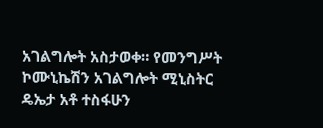አገልግሎት አስታወቀ። የመንግሥት ኮሙኒኬሽን አገልግሎት ሚኒስትር ዴኤታ አቶ ተስፋሁን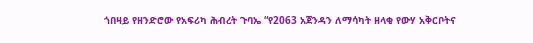ጎበዛይ የዘንድሮው የአፍሪካ ሕብረት ጉባኤ “የ2063 አጀንዳን ለማሳካት ዘላቂ የውሃ አቅርቦትና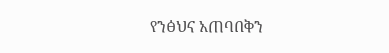የንፅህና አጠባበቅን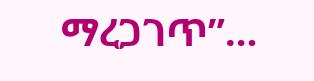ማረጋገጥ”…